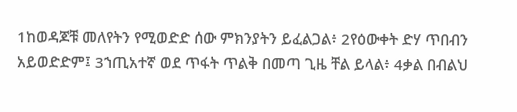1ከወዳጆቹ መለየትን የሚወድድ ሰው ምክንያትን ይፈልጋል፥ 2የዕውቀት ድሃ ጥበብን አይወድድም፤ 3ኀጢአተኛ ወደ ጥፋት ጥልቅ በመጣ ጊዜ ቸል ይላል፥ 4ቃል በብልህ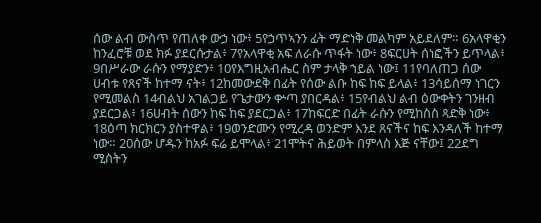ሰው ልብ ውስጥ የጠለቀ ውኃ ነው፥ 5የኃጥኣንን ፊት ማድነቅ መልካም አይደለም። 6አላዋቂን ከንፈሮቹ ወደ ክፉ ያደርሱታል፥ 7የአላዋቂ አፍ ለራሱ ጥፋት ነው፥ 8ፍርሀት ሰነፎችን ይጥላል፥ 9በሥራው ራሱን የማያድን፥ 10የእግዚአብሔር ስም ታላቅ ኀይል ነው፤ 11የባለጠጋ ሰው ሀብቱ የጸናች ከተማ ናት፥ 12ከመውደቅ በፊት የሰው ልቡ ከፍ ከፍ ይላል፥ 13ሳይሰማ ነገርን የሚመልስ 14ብልህ አገልጋይ የጌታውን ቍጣ ያበርዳል፥ 15የብልህ ልብ ዕውቀትን ገንዘብ ያደርጋል፥ 16ሀብት ሰውን ከፍ ከፍ ያደርጋል፥ 17ከፍርድ በፊት ራሱን የሚከስስ ጻድቅ ነው፥ 18ዕጣ ክርክርን ያስተዋል፥ 19ወንድሙን የሚረዳ ወንድም እንደ ጸናችና ከፍ እንዳለች ከተማ ነው። 20ሰው ሆዱን ከአፉ ፍሬ ይሞላል፥ 21ሞትና ሕይወት በምላስ እጅ ናቸው፤ 22ደግ ሚስትን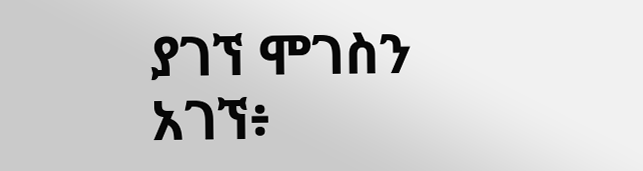ያገኘ ሞገስን አገኘ፥